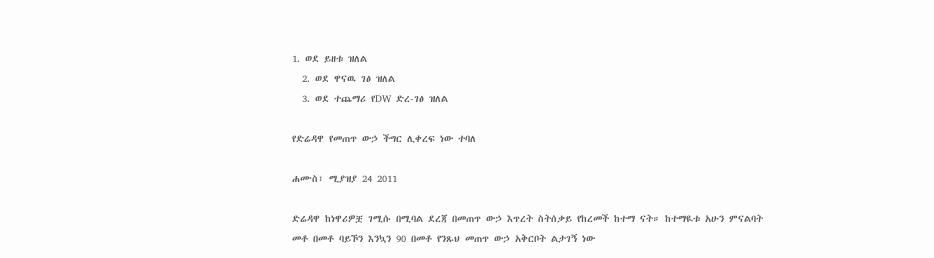1. ወደ ይዘቱ ዝለል
  2. ወደ ዋናዉ ገፅ ዝለል
  3. ወደ ተጨማሪ የDW ድረ-ገፅ ዝለል

የድሬዳዋ የመጠጥ ውኃ ችግር ሊቀረፍ ነው ተባለ

ሐሙስ፣ ሚያዝያ 24 2011

ድሬዳዋ ከነዋሪዎቿ ገሚሱ በሚባል ደረጃ በመጠጥ ውኃ እጥረት ስትሰቃይ የከረመች ከተማ ናት። ከተማዪቱ አሁን ምናልባት መቶ በመቶ ባይኾን እንኳን 90 በመቶ የንጹህ መጠጥ ውኃ አቅርቦት ልታገኝ ነው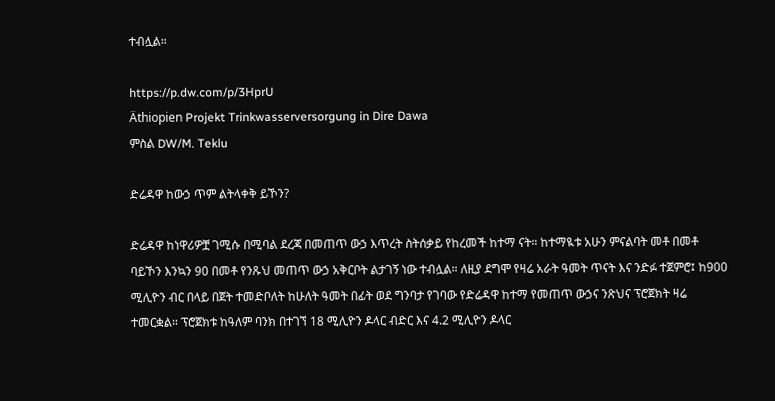ተብሏል።

https://p.dw.com/p/3HprU
Äthiopien Projekt Trinkwasserversorgung in Dire Dawa
ምስል DW/M. Teklu

ድሬዳዋ ከውኃ ጥም ልትላቀቅ ይኾን?

ድሬዳዋ ከነዋሪዎቿ ገሚሱ በሚባል ደረጃ በመጠጥ ውኃ እጥረት ስትሰቃይ የከረመች ከተማ ናት። ከተማዪቱ አሁን ምናልባት መቶ በመቶ ባይኾን እንኳን 90 በመቶ የንጹህ መጠጥ ውኃ አቅርቦት ልታገኝ ነው ተብሏል። ለዚያ ደግሞ የዛሬ አራት ዓመት ጥናት እና ንድፉ ተጀምሮ፤ ከ900 ሚሊዮን ብር በላይ በጀት ተመድቦለት ከሁለት ዓመት በፊት ወደ ግንባታ የገባው የድሬዳዋ ከተማ የመጠጥ ውኃና ንጽህና ፕሮጀክት ዛሬ ተመርቋል። ፕሮጀክቱ ከዓለም ባንክ በተገኘ 18 ሚሊዮን ዶላር ብድር እና 4.2 ሚሊዮን ዶላር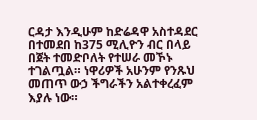ርዳታ እንዲሁም ከድሬዳዋ አስተዳደር በተመደበ ከ375 ሚሊዮን ብር በላይ በጀት ተመድቦለት የተሠራ መኾኑ ተገልጧል። ነዋሪዎች አሁንም የንጹህ መጠጥ ውኃ ችግራችን አልተቀረፈም እያሉ ነው።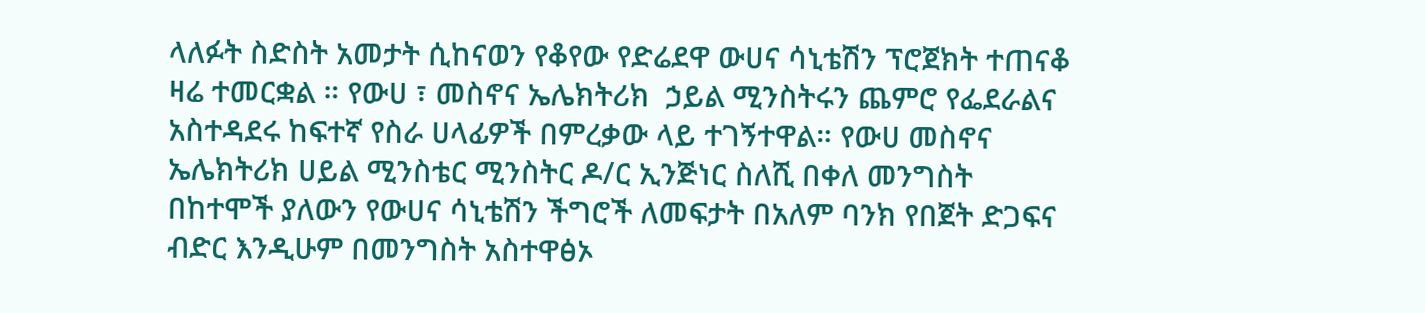ላለፉት ስድስት አመታት ሲከናወን የቆየው የድሬደዋ ውሀና ሳኒቴሽን ፕሮጀክት ተጠናቆ ዛሬ ተመርቋል ። የውሀ ፣ መስኖና ኤሌክትሪክ  ኃይል ሚንስትሩን ጨምሮ የፌደራልና አስተዳደሩ ከፍተኛ የስራ ሀላፊዎች በምረቃው ላይ ተገኝተዋል። የውሀ መስኖና ኤሌክትሪክ ሀይል ሚንስቴር ሚንስትር ዶ/ር ኢንጅነር ስለሺ በቀለ መንግስት በከተሞች ያለውን የውሀና ሳኒቴሽን ችግሮች ለመፍታት በአለም ባንክ የበጀት ድጋፍና ብድር እንዲሁም በመንግስት አስተዋፅኦ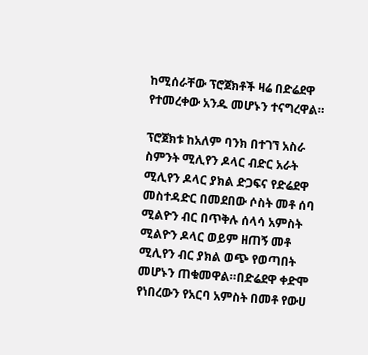ከሚሰራቸው ፕሮጀክቶች ዛሬ በድሬደዋ የተመረቀው አንዱ መሆኑን ተናግረዋል።

ፕሮጀክቱ ከአለም ባንክ በተገኘ አስራ ስምንት ሚሊየን ዶላር ብድር አራት ሚሊየን ዶላር ያክል ድጋፍና የድሬደዋ መስተዳድር በመደበው ሶስት መቶ ሰባ ሚልዮን ብር በጥቅሉ ሰላሳ አምስት ሚልዮን ዶላር ወይም ዘጠኝ መቶ ሚሊየን ብር ያክል ወጭ የወጣበት  መሆኑን ጠቁመዋል።በድሬደዋ ቀድሞ የነበረውን የአርባ አምስት በመቶ የውሀ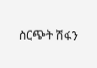ስርጭት ሽፋን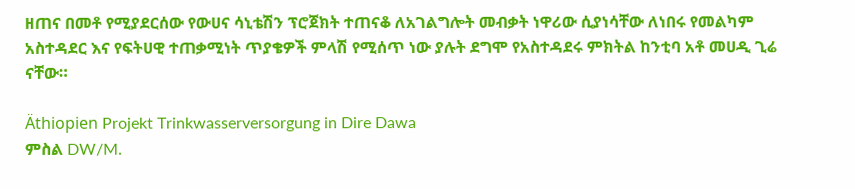ዘጠና በመቶ የሚያደርሰው የውሀና ሳኒቴሽን ፕሮጀክት ተጠናቆ ለአገልግሎት መብቃት ነዋሪው ሲያነሳቸው ለነበሩ የመልካም አስተዳደር እና የፍትሀዊ ተጠቃሚነት ጥያቄዎች ምላሽ የሚሰጥ ነው ያሉት ደግሞ የአስተዳደሩ ምክትል ከንቲባ አቶ መሀዲ ጊሬ ናቸው።

Äthiopien Projekt Trinkwasserversorgung in Dire Dawa
ምስል DW/M.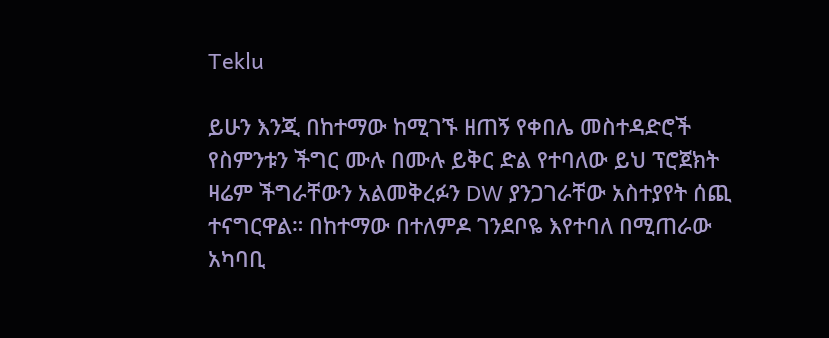Teklu

ይሁን እንጂ በከተማው ከሚገኙ ዘጠኝ የቀበሌ መስተዳድሮች የስምንቱን ችግር ሙሉ በሙሉ ይቅር ድል የተባለው ይህ ፕሮጀክት ዛሬም ችግራቸውን አልመቅረፉን DW ያንጋገራቸው አስተያየት ሰጪ ተናግርዋል። በከተማው በተለምዶ ገንደቦዬ እየተባለ በሚጠራው አካባቢ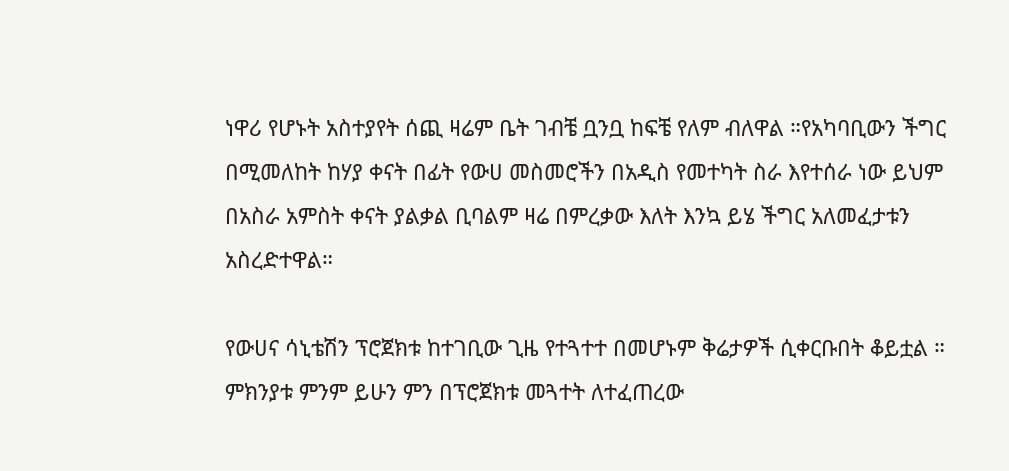ነዋሪ የሆኑት አስተያየት ሰጪ ዛሬም ቤት ገብቼ ቧንቧ ከፍቼ የለም ብለዋል ።የአካባቢውን ችግር በሚመለከት ከሃያ ቀናት በፊት የውሀ መስመሮችን በአዲስ የመተካት ስራ እየተሰራ ነው ይህም በአስራ አምስት ቀናት ያልቃል ቢባልም ዛሬ በምረቃው እለት እንኳ ይሄ ችግር አለመፈታቱን አስረድተዋል።

የውሀና ሳኒቴሽን ፕሮጀክቱ ከተገቢው ጊዜ የተጓተተ በመሆኑም ቅሬታዎች ሲቀርቡበት ቆይቷል ። ምክንያቱ ምንም ይሁን ምን በፕሮጀክቱ መጓተት ለተፈጠረው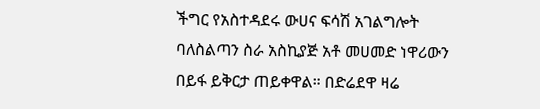ችግር የአስተዳደሩ ውሀና ፍሳሽ አገልግሎት ባለስልጣን ስራ አስኪያጅ አቶ መሀመድ ነዋሪውን በይፋ ይቅርታ ጠይቀዋል። በድሬደዋ ዛሬ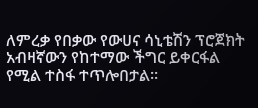ለምረቃ የበቃው የውሀና ሳኒቴሽን ፕሮጀክት አብዛኛውን የከተማው ችግር ይቀርፋል የሚል ተስፋ ተጥሎበታል።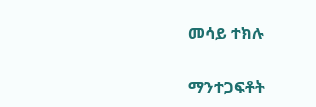መሳይ ተክሉ

ማንተጋፍቶት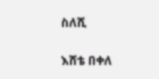ስለሺ

እሸቴ በቀለ